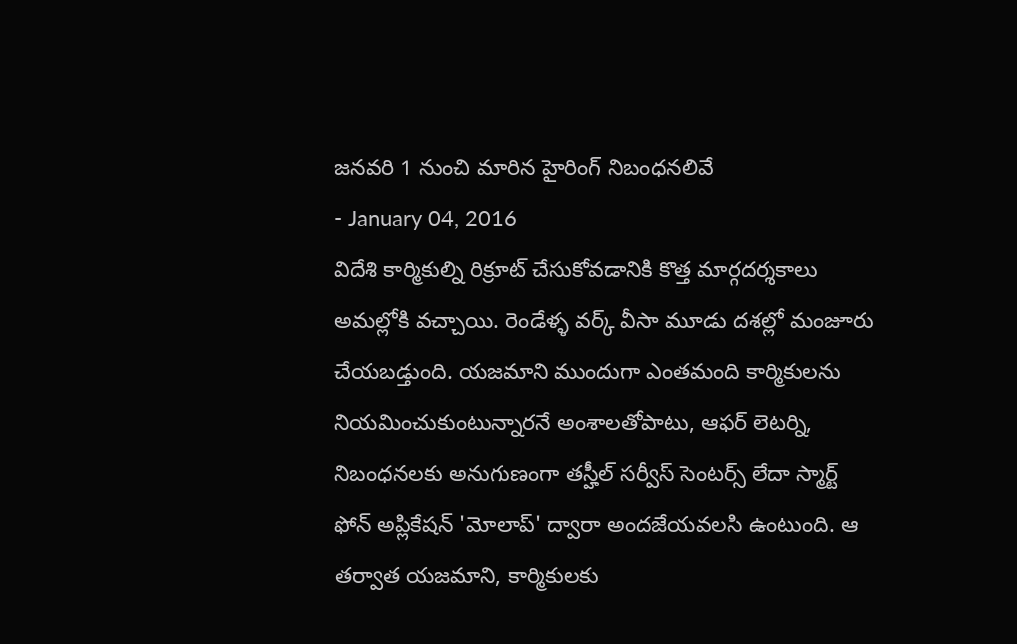జనవరి 1 నుంచి మారిన హైరింగ్ నిబంధనలివే
- January 04, 2016
విదేశి కార్మికుల్ని రిక్రూట్ చేసుకోవడానికి కొత్త మార్గదర్శకాలు అమల్లోకి వచ్చాయి. రెండేళ్ళ వర్క్ వీసా మూడు దశల్లో మంజూరు చేయబడ్తుంది. యజమాని ముందుగా ఎంతమంది కార్మికులను నియమించుకుంటున్నారనే అంశాలతోపాటు, ఆఫర్ లెటర్ని, నిబంధనలకు అనుగుణంగా తస్హీల్ సర్వీస్ సెంటర్స్ లేదా స్మార్ట్ ఫోన్ అప్లికేషన్ 'మోలాప్' ద్వారా అందజేయవలసి ఉంటుంది. ఆ తర్వాత యజమాని, కార్మికులకు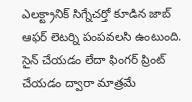ఎలక్ట్రానిక్ సిగ్నేచర్తో కూడిన జాబ్ ఆఫర్ లెటర్ని పంపవలసి ఉంటుంది. సైన్ చేయడం లేదా ఫింగర్ ప్రింట్ చేయడం ద్వారా మాత్రమే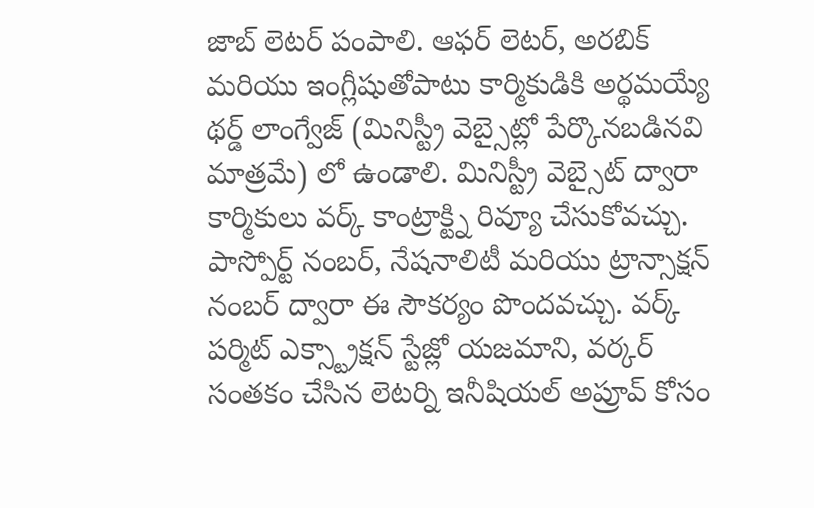జాబ్ లెటర్ పంపాలి. ఆఫర్ లెటర్, అరబిక్ మరియు ఇంగ్లీషుతోపాటు కార్మికుడికి అర్థమయ్యే థర్డ్ లాంగ్వేజ్ (మినిస్ట్రీ వెబ్సైట్లో పేర్కొనబడినవి మాత్రమే) లో ఉండాలి. మినిస్ట్రీ వెబ్సైట్ ద్వారా కార్మికులు వర్క్ కాంట్రాక్ట్ని రివ్యూ చేసుకోవచ్చు. పాస్పోర్ట్ నంబర్, నేషనాలిటీ మరియు ట్రాన్సాక్షన్ నంబర్ ద్వారా ఈ సౌకర్యం పొందవచ్చు. వర్క్ పర్మిట్ ఎక్స్ట్రాక్షన్ స్టేజ్లో యజమాని, వర్కర్ సంతకం చేసిన లెటర్ని ఇనీషియల్ అప్రూవ్ కోసం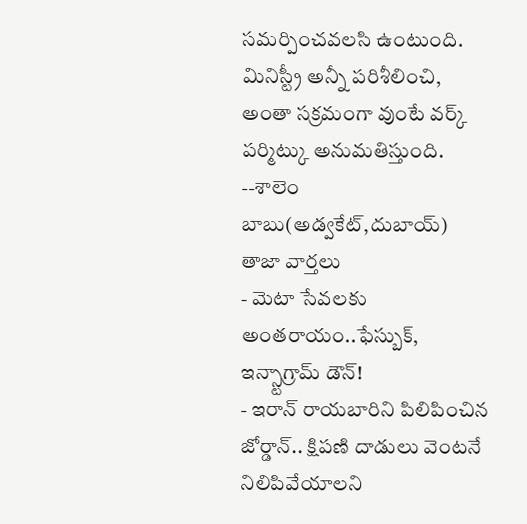సమర్పించవలసి ఉంటుంది. మినిస్ట్రీ అన్నీ పరిశీలించి, అంతా సక్రమంగా వుంటే వర్క్ పర్మిట్కు అనుమతిస్తుంది.
--శాలెం బాబు(అడ్వకేట్,దుబాయ్)
తాజా వార్తలు
- మెటా సేవలకు అంతరాయం..ఫేస్బుక్, ఇన్స్టాగ్రామ్ డౌన్!
- ఇరాన్ రాయబారిని పిలిపించిన జోర్డాన్.. క్షిపణి దాడులు వెంటనే నిలిపివేయాలని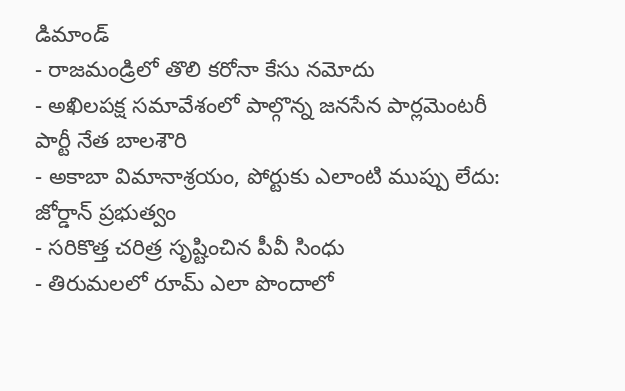డిమాండ్
- రాజమండ్రిలో తొలి కరోనా కేసు నమోదు
- అఖిలపక్ష సమావేశంలో పాల్గొన్న జనసేన పార్లమెంటరీ పార్టీ నేత బాలశౌరి
- అకాబా విమానాశ్రయం, పోర్టుకు ఎలాంటి ముప్పు లేదు: జోర్డాన్ ప్రభుత్వం
- సరికొత్త చరిత్ర సృష్టించిన పీవీ సింధు
- తిరుమలలో రూమ్ ఎలా పొందాలో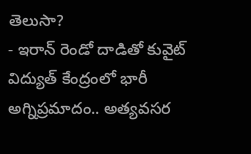తెలుసా?
- ఇరాన్ రెండో దాడితో కువైట్ విద్యుత్ కేంద్రంలో భారీ అగ్నిప్రమాదం.. అత్యవసర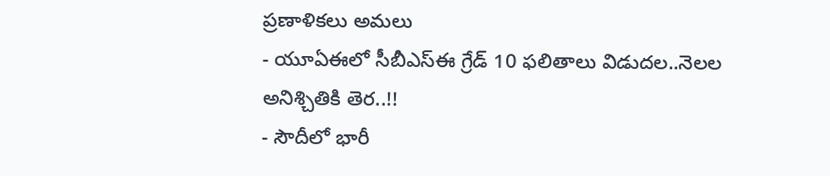ప్రణాళికలు అమలు
- యూఏఈలో సీబీఎస్ఈ గ్రేడ్ 10 ఫలితాలు విడుదల..నెలల అనిశ్చితికి తెర..!!
- సౌదీలో భారీ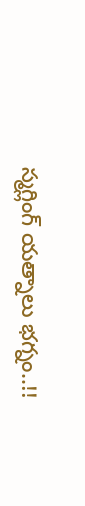స్మగ్లింగ్ యత్నాలు భగ్నం..!!